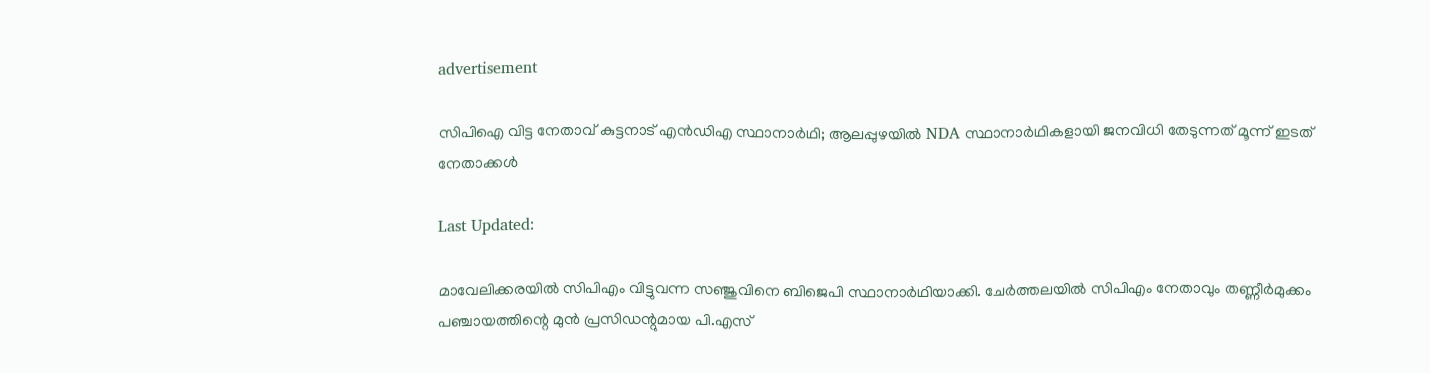advertisement

സിപിഐ വിട്ട നേതാവ് കുട്ടനാട് എൻഡിഎ സ്ഥാനാര്‍ഥി; ആലപ്പുഴയിൽ NDA സ്ഥാനാർഥികളായി ജനവിധി തേടുന്നത് മൂന്ന് ഇടത് നേതാക്കൾ

Last Updated:

മാവേലിക്കരയില്‍ സിപിഎം വിട്ടുവന്ന സഞ്ജുവിനെ ബിജെപി സ്ഥാനാര്‍ഥിയാക്കി. ചേര്‍ത്തലയില്‍ സിപിഎം നേതാവും തണ്ണീര്‍മുക്കം പഞ്ചായത്തിന്റെ മുന്‍ പ്രസിഡന്റുമായ പി.എസ്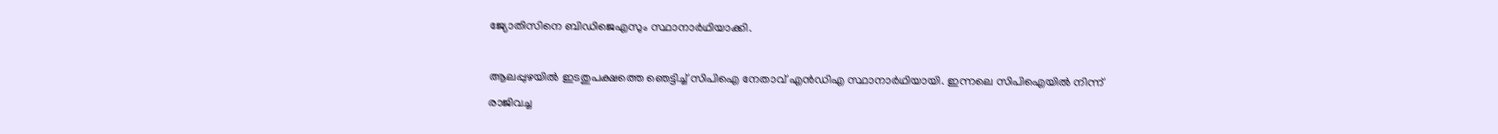ജ്യോതിസിനെ ബിഡിജെഎസും സ്ഥാനാര്‍ഥിയാക്കി.

ആലപ്പുഴയിൽ ഇടതുപക്ഷത്തെ ഞെട്ടിച്ച് സിപിഐ നേതാവ് എന്‍ഡിഎ സ്ഥാനാര്‍ഥിയായി. ഇന്നലെ സിപിഐയില്‍ നിന്ന് രാജിവച്ച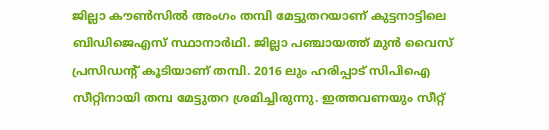ജില്ലാ കൗണ്‍സില്‍ അംഗം തമ്പി മേട്ടുതറയാണ്‌ കുട്ടനാട്ടിലെ ബിഡിജെഎസ് സ്ഥാനാര്‍ഥി. ജില്ലാ പഞ്ചായത്ത് മുന്‍ വൈസ് പ്രസിഡന്റ് കൂടിയാണ് തമ്പി. 2016 ലും ഹരിപ്പാട് സിപിഐ സീറ്റിനായി തമ്പ മേട്ടുതറ ശ്രമിച്ചിരുന്നു. ഇത്തവണയും സീറ്റ്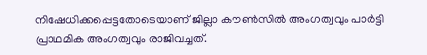നിഷേധിക്കപ്പെട്ടതോടെയാണ് ജില്ലാ കൗണ്‍സില്‍ അംഗത്വവും പാര്‍ട്ടി പ്രാഥമിക അംഗത്വവും രാജിവച്ചത്.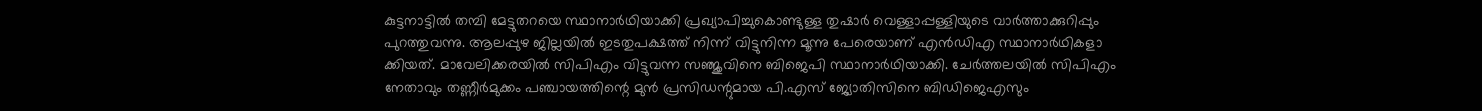കുട്ടനാട്ടില്‍ തമ്പി മേട്ടുതറയെ സ്ഥാനാര്‍ഥിയാക്കി പ്രഖ്യാപിച്ചുകൊണ്ടുള്ള തുഷാര്‍ വെള്ളാപ്പള്ളിയുടെ വാർത്താക്കുറിപ്പും പുറത്തുവന്നു. ആലപ്പുഴ ജില്ലയില്‍ ഇടതുപക്ഷത്ത് നിന്ന് വിട്ടുനിന്ന മൂന്നു പേരെയാണ് എന്‍ഡിഎ സ്ഥാനാര്‍ഥികളാ ക്കിയത്. മാവേലിക്കരയില്‍ സിപിഎം വിട്ടുവന്ന സഞ്ജുവിനെ ബിജെപി സ്ഥാനാര്‍ഥിയാക്കി. ചേര്‍ത്തലയില്‍ സിപിഎം നേതാവും തണ്ണീര്‍മുക്കം പഞ്ചായത്തിന്റെ മുന്‍ പ്രസിഡന്റുമായ പി.എസ് ജ്യോതിസിനെ ബിഡിജെഎസും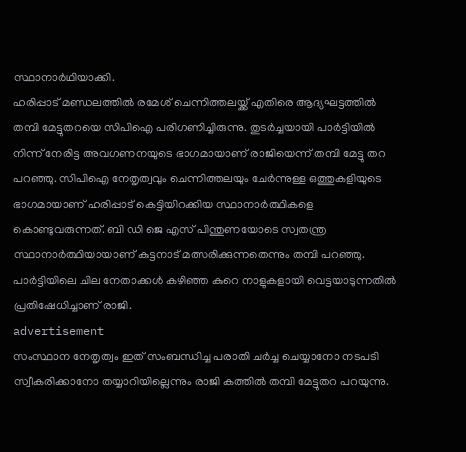സ്ഥാനാര്‍ഥിയാക്കി.
ഹരിപ്പാട് മണ്ഡലത്തിൽ രമേശ് ചെന്നിത്തലയ്ക്ക് എതിരെ ആദ്യഘട്ടത്തിൽ തമ്പി മേട്ടുതറയെ സിപിഐ പരിഗണിച്ചിരുന്നു. തുടർച്ചയായി പാർട്ടിയിൽ നിന്ന് നേരിട്ട അവഗണനയുടെ ഭാഗമായാണ് രാജിയെന്ന് തമ്പി മേട്ടു തറ പറഞ്ഞു. സിപിഐ നേതൃത്വവും ചെന്നിത്തലയും ചേർന്നുള്ള ഒത്തുകളിയുടെ ഭാഗമായാണ് ഹരിപ്പാട് കെട്ടിയിറക്കിയ സ്ഥാനാർത്ഥികളെ കൊണ്ടുവരുന്നത്. ബി ഡി ജെ എസ് പിന്തുണയോടെ സ്വതന്ത്ര സ്ഥാനാർത്ഥിയായാണ് കുട്ടനാട് മത്സരിക്കുന്നതെന്നും തമ്പി പറഞ്ഞു. പാർട്ടിയിലെ ചില നേതാക്കൾ കഴിഞ്ഞ കുറെ നാളുകളായി വെട്ടയാടുന്നതിൽ പ്രതിഷേധിച്ചാണ് രാജി.
advertisement
സംസ്ഥാന നേതൃത്വം ഇത് സംബന്ധിച്ച പരാതി ചർച്ച ചെയ്യാനോ നടപടി സ്വീകരിക്കാനോ തയ്യാറിയില്ലെന്നും രാജി കത്തിൽ തമ്പി മേട്ടുതറ പറയുന്നു.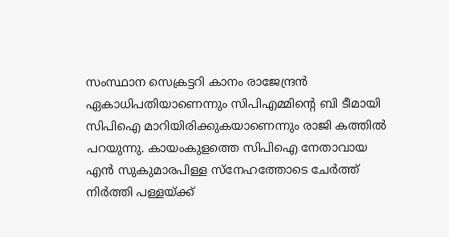സംസ്ഥാന സെക്രട്ടറി കാനം രാജേന്ദ്രൻ ഏകാധിപതിയാണെന്നും സിപിഎമ്മിന്റെ ബി ടീമായി സിപിഐ മാറിയിരിക്കുകയാണെന്നും രാജി കത്തിൽ പറയുന്നു. കായംകുളത്തെ സിപിഐ നേതാവായ എൻ സുകുമാരപിള്ള സ്നേഹത്തോടെ ചേർത്ത് നിർത്തി പള്ളയ്ക്ക്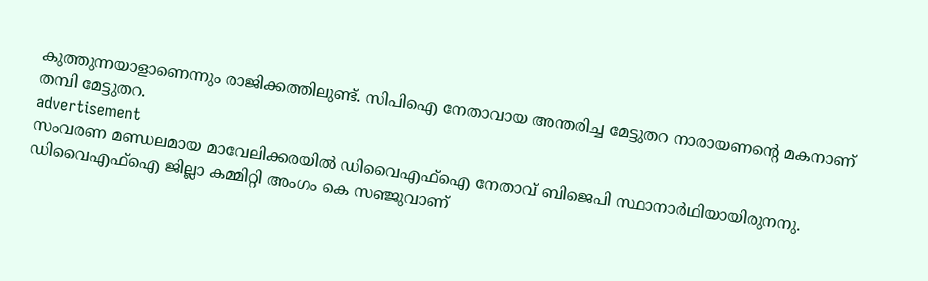കുത്തുന്നയാളാണെന്നും രാജിക്കത്തിലുണ്ട്. സിപിഐ നേതാവായ അന്തരിച്ച മേട്ടുതറ നാരായണന്‍റെ മകനാണ് തമ്പി മേട്ടുതറ.
advertisement
സംവരണ മണ്ഡലമായ മാവേലിക്കരയിൽ ഡിവൈഎഫ്ഐ നേതാവ് ബിജെപി സ്ഥാനാർഥിയായിരുനനു. ഡിവൈഎഫ്ഐ ജില്ലാ കമ്മിറ്റി അംഗം കെ സഞ്ജുവാണ്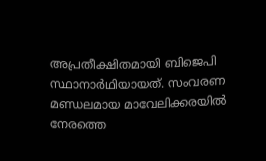അപ്രതീക്ഷിതമായി ബിജെപി സ്ഥാനാർഥിയായത്. സംവരണ മണ്ഡലമായ മാവേലിക്കരയിൽ നേരത്തെ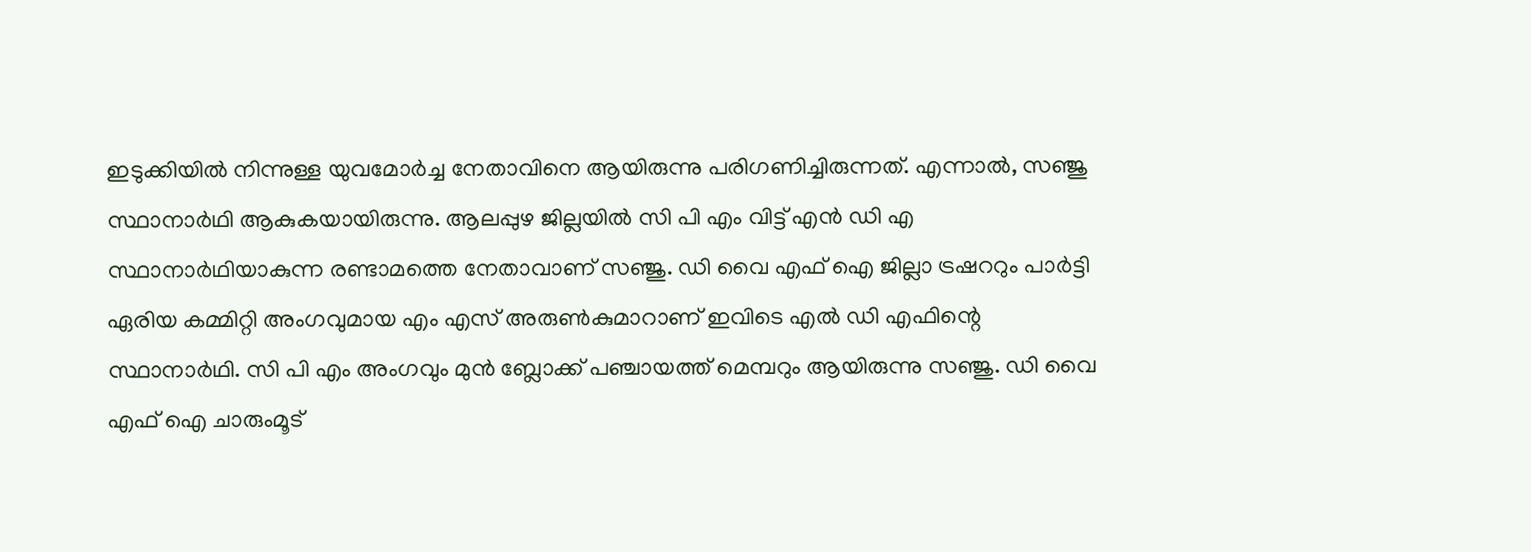ഇടുക്കിയിൽ നിന്നുള്ള യുവമോർച്ച നേതാവിനെ ആയിരുന്നു പരിഗണിച്ചിരുന്നത്. എന്നാൽ, സഞ്ജു സ്ഥാനാർഥി ആകുകയായിരുന്നു. ആലപ്പുഴ ജില്ലയിൽ സി പി എം വിട്ട് എൻ ഡി എ സ്ഥാനാർഥിയാകുന്ന രണ്ടാമത്തെ നേതാവാണ് സഞ്ജു. ഡി വൈ എഫ് ഐ ജില്ലാ ട്രഷററും പാർട്ടി ഏരിയ കമ്മിറ്റി അംഗവുമായ എം എസ് അരുൺകുമാറാണ് ഇവിടെ എൽ ഡി എഫിന്റെ സ്ഥാനാർഥി. സി പി എം അംഗവും മുൻ ബ്ലോക്ക് പഞ്ചായത്ത് മെമ്പറും ആയിരുന്നു സഞ്ജു. ഡി വൈ എഫ് ഐ ചാരുംമൂട്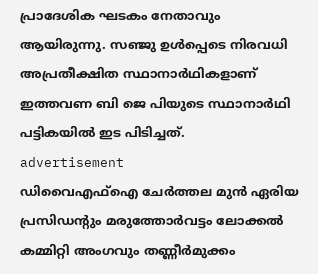പ്രാദേശിക ഘടകം നേതാവും ആയിരുന്നു. സഞ്ജു ഉൾപ്പെടെ നിരവധി അപ്രതീക്ഷിത സ്ഥാനാർഥികളാണ് ഇത്തവണ ബി ജെ പിയുടെ സ്ഥാനാർഥി പട്ടികയിൽ ഇട പിടിച്ചത്.
advertisement
ഡിവൈഎഫ്ഐ ചേർത്തല മുൻ ഏരിയ പ്രസിഡന്റും മരുത്തോർവട്ടം ലോക്കൽ കമ്മിറ്റി അംഗവും തണ്ണീർമുക്കം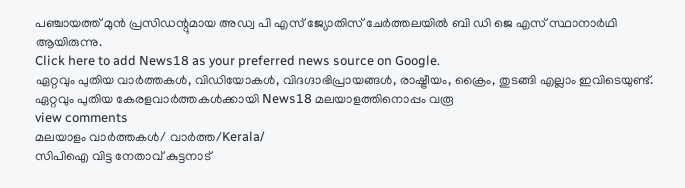പഞ്ചായത്ത് മുൻ പ്രസിഡന്റുമായ അഡ്വ പി എസ് ജ്യോതിസ് ചേർത്തലയിൽ ബി ഡി ജെ എസ് സ്ഥാനാർഥി ആയിരുന്നു.
Click here to add News18 as your preferred news source on Google.
ഏറ്റവും പുതിയ വാർത്തകൾ, വിഡിയോകൾ, വിദഗ്ദാഭിപ്രായങ്ങൾ, രാഷ്ട്രീയം, ക്രൈം, തുടങ്ങി എല്ലാം ഇവിടെയുണ്ട്. ഏറ്റവും പുതിയ കേരളവാർത്തകൾക്കായി News18 മലയാളത്തിനൊപ്പം വരൂ
view comments
മലയാളം വാർത്തകൾ/ വാർത്ത/Kerala/
സിപിഐ വിട്ട നേതാവ് കുട്ടനാട്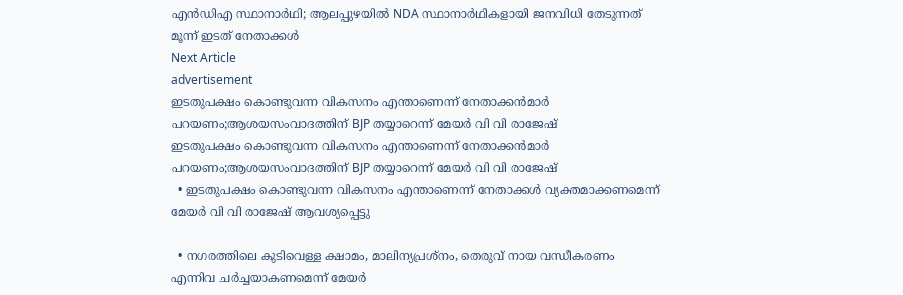എൻഡിഎ സ്ഥാനാര്‍ഥി; ആലപ്പുഴയിൽ NDA സ്ഥാനാർഥികളായി ജനവിധി തേടുന്നത് മൂന്ന് ഇടത് നേതാക്കൾ
Next Article
advertisement
ഇടതുപക്ഷം കൊണ്ടുവന്ന വികസനം എന്താണെന്ന് നേതാക്കൻമാർ പറയണം;ആശയസംവാദത്തിന് BJP തയ്യാറെന്ന് മേയർ വി വി രാജേഷ്
ഇടതുപക്ഷം കൊണ്ടുവന്ന വികസനം എന്താണെന്ന് നേതാക്കൻമാർ പറയണം;ആശയസംവാദത്തിന് BJP തയ്യാറെന്ന് മേയർ വി വി രാജേഷ്
  • ഇടതുപക്ഷം കൊണ്ടുവന്ന വികസനം എന്താണെന്ന് നേതാക്കൾ വ്യക്തമാക്കണമെന്ന് മേയർ വി വി രാജേഷ് ആവശ്യപ്പെട്ടു

  • നഗരത്തിലെ കുടിവെള്ള ക്ഷാമം, മാലിന്യപ്രശ്നം, തെരുവ് നായ വന്ധീകരണം എന്നിവ ചർച്ചയാകണമെന്ന് മേയർ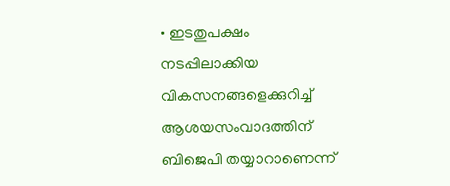• ഇടതുപക്ഷം നടപ്പിലാക്കിയ വികസനങ്ങളെക്കുറിച്ച് ആശയസംവാദത്തിന് ബിജെപി തയ്യാറാണെന്ന്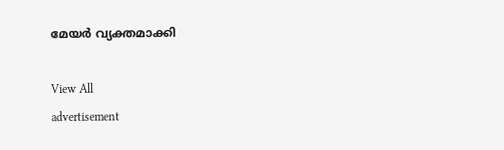മേയർ വ്യക്തമാക്കി

View All
advertisement